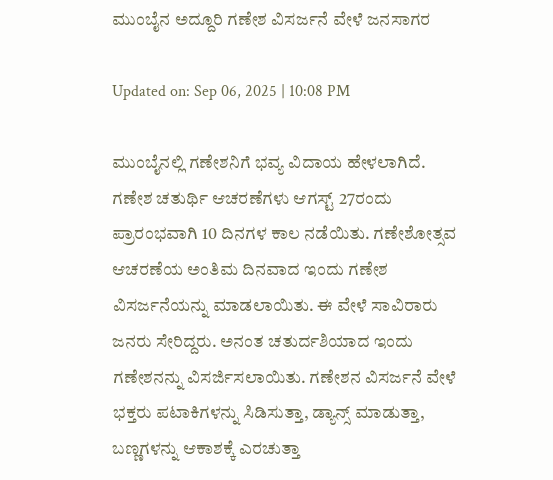ಮುಂಬೈನ ಅದ್ದೂರಿ ಗಣೇಶ ವಿಸರ್ಜನೆ ವೇಳೆ ಜನಸಾಗರ

Updated on: Sep 06, 2025 | 10:08 PM

ಮುಂಬೈನಲ್ಲಿ ಗಣೇಶನಿಗೆ ಭವ್ಯ ವಿದಾಯ ಹೇಳಲಾಗಿದೆ. ಗಣೇಶ ಚತುರ್ಥಿ ಆಚರಣೆಗಳು ಆಗಸ್ಟ್ 27ರಂದು ಪ್ರಾರಂಭವಾಗಿ 10 ದಿನಗಳ ಕಾಲ ನಡೆಯಿತು. ಗಣೇಶೋತ್ಸವ ಆಚರಣೆಯ ಅಂತಿಮ ದಿನವಾದ ಇಂದು ಗಣೇಶ ವಿಸರ್ಜನೆಯನ್ನು ಮಾಡಲಾಯಿತು. ಈ ವೇಳೆ ಸಾವಿರಾರು ಜನರು ಸೇರಿದ್ದರು. ಅನಂತ ಚತುರ್ದಶಿಯಾದ ಇಂದು ಗಣೇಶನನ್ನು ವಿಸರ್ಜಿಸಲಾಯಿತು. ಗಣೇಶನ ವಿಸರ್ಜನೆ ವೇಳೆ ಭಕ್ತರು ಪಟಾಕಿಗಳನ್ನು ಸಿಡಿಸುತ್ತಾ, ಡ್ಯಾನ್ಸ್ ಮಾಡುತ್ತಾ, ಬಣ್ಣಗಳನ್ನು ಆಕಾಶಕ್ಕೆ ಎರಚುತ್ತಾ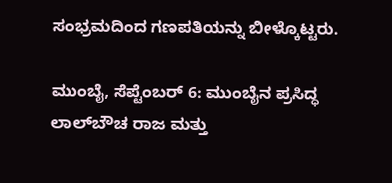ಸಂಭ್ರಮದಿಂದ ಗಣಪತಿಯನ್ನು ಬೀಳ್ಕೊಟ್ಟರು.

ಮುಂಬೈ, ಸೆಪ್ಟೆಂಬರ್ 6: ಮುಂಬೈನ ಪ್ರಸಿದ್ಧ ಲಾಲ್‌ಬೌಚ ರಾಜ ಮತ್ತು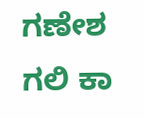ಗಣೇಶ ಗಲಿ ಕಾ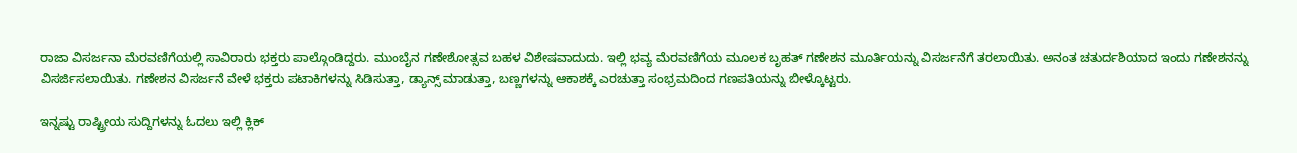ರಾಜಾ ವಿಸರ್ಜನಾ ಮೆರವಣಿಗೆಯಲ್ಲಿ ಸಾವಿರಾರು ಭಕ್ತರು ಪಾಲ್ಗೊಂಡಿದ್ದರು. ಮುಂಬೈನ ಗಣೇಶೋತ್ಸವ ಬಹಳ ವಿಶೇಷವಾದುದು. ಇಲ್ಲಿ ಭವ್ಯ ಮೆರವಣಿಗೆಯ ಮೂಲಕ ಬೃಹತ್ ಗಣೇಶನ ಮೂರ್ತಿಯನ್ನು ವಿಸರ್ಜನೆಗೆ ತರಲಾಯಿತು. ಅನಂತ ಚತುರ್ದಶಿಯಾದ ಇಂದು ಗಣೇಶನನ್ನು ವಿಸರ್ಜಿಸಲಾಯಿತು. ಗಣೇಶನ ವಿಸರ್ಜನೆ ವೇಳೆ ಭಕ್ತರು ಪಟಾಕಿಗಳನ್ನು ಸಿಡಿಸುತ್ತಾ, ಡ್ಯಾನ್ಸ್ ಮಾಡುತ್ತಾ, ಬಣ್ಣಗಳನ್ನು ಆಕಾಶಕ್ಕೆ ಎರಚುತ್ತಾ ಸಂಭ್ರಮದಿಂದ ಗಣಪತಿಯನ್ನು ಬೀಳ್ಕೊಟ್ಟರು.

ಇನ್ನಷ್ಟು ರಾಷ್ಟ್ರೀಯ ಸುದ್ದಿಗಳನ್ನು ಓದಲು ಇಲ್ಲಿ ಕ್ಲಿಕ್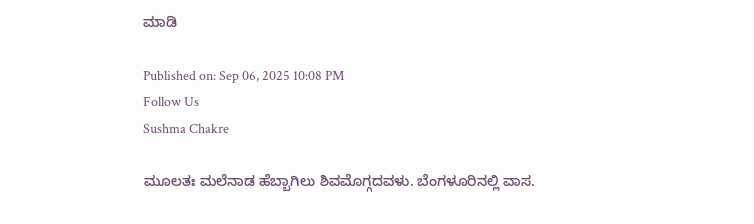ಮಾಡಿ

Published on: Sep 06, 2025 10:08 PM
Follow Us
Sushma Chakre

ಮೂಲತಃ ಮಲೆನಾಡ ಹೆಬ್ಬಾಗಿಲು ಶಿವಮೊಗ್ಗದವಳು. ಬೆಂಗಳೂರಿನಲ್ಲಿ ವಾಸ.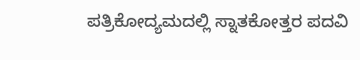ಪತ್ರಿಕೋದ್ಯಮದಲ್ಲಿ ಸ್ನಾತಕೋತ್ತರ ಪದವಿ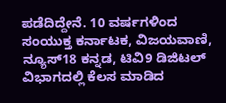ಪಡೆದಿದ್ದೇನೆ. 10 ವರ್ಷಗಳಿಂದ ಸಂಯುಕ್ತ ಕರ್ನಾಟಕ, ವಿಜಯವಾಣಿ, ನ್ಯೂಸ್18 ಕನ್ನಡ, ಟಿವಿ9 ಡಿಜಿಟಲ್ ವಿಭಾಗದಲ್ಲಿ ಕೆಲಸ ಮಾಡಿದ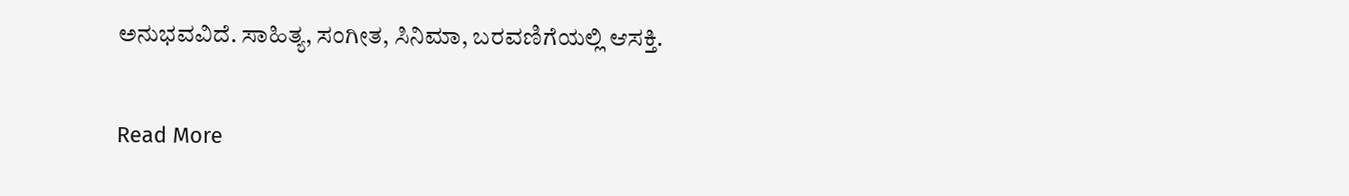ಅನುಭವವಿದೆ. ಸಾಹಿತ್ಯ, ಸಂಗೀತ, ಸಿನಿಮಾ, ಬರವಣಿಗೆಯಲ್ಲಿ ಆಸಕ್ತಿ.

Read More